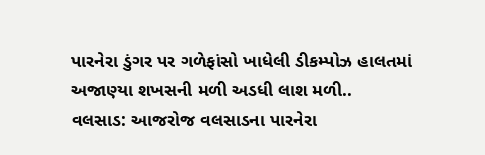પારનેરા ડુંગર પર ગળેફાંસો ખાધેલી ડીકમ્પોઝ હાલતમાં અજાણ્યા શખસની મળી અડધી લાશ મળી..
વલસાડ: આજરોજ વલસાડના પારનેરા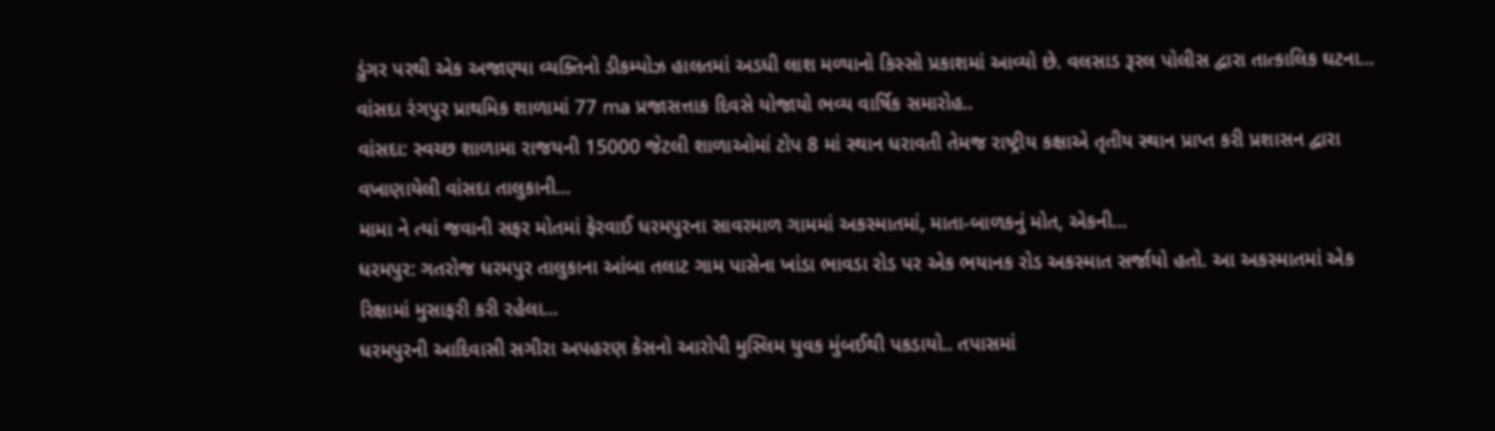ડુંગર પરથી એક અજાણ્યા વ્યક્તિનો ડીકમ્પોઝ હાલતમાં અડધી લાશ મળ્યાનો કિસ્સો પ્રકાશમાં આવ્યો છે. વલસાડ રૂરલ પોલીસ દ્વારા તાત્કાલિક ઘટના...
વાંસદા રંગપુર પ્રાથમિક શાળામાં 77 ma પ્રજાસત્તાક દિવસે યોજાયો ભવ્ય વાર્ષિક સમારોહ..
વાંસદા: સ્વચ્છ શાળામા રાજયની 15000 જેટલી શાળાઓમાં ટોપ 8 માં સ્થાન ધરાવતી તેમજ રાષ્ટ્રીય કક્ષાએ તૃતીય સ્થાન પ્રાપ્ત કરી પ્રશાસન દ્વારા વખાણાયેલી વાંસદા તાલુકાની...
મામા ને ત્યાં જવાની સફર મોતમાં ફેરવાઈ ધરમપુરના સાવરમાળ ગામમાં અકસ્માતમાં, માતા-બાળકનું મોત, એકની...
ધરમપુર: ગતરોજ ધરમપુર તાલુકાના આંબા તલાટ ગામ પાસેના ખાંડા ભાવડા રોડ પર એક ભયાનક રોડ અકસ્માત સર્જાયો હતો. આ અકસ્માતમાં એક રિક્ષામાં મુસાફરી કરી રહેલા...
ધરમપુરની આદિવાસી સગીરા અપહરણ કેસનો આરોપી મુસ્લિમ યુવક મુંબઈથી પકડાયો.. તપાસમાં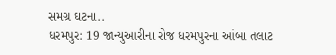સમગ્ર ઘટના..
ધરમપુર: 19 જાન્યુઆરીના રોજ ધરમપુરના આંબા તલાટ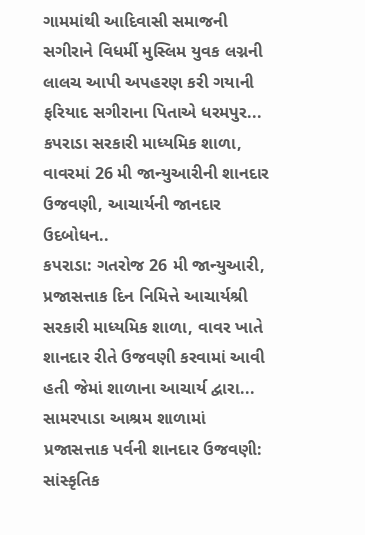ગામમાંથી આદિવાસી સમાજની સગીરાને વિધર્મી મુસ્લિમ યુવક લગ્નની લાલચ આપી અપહરણ કરી ગયાની ફરિયાદ સગીરાના પિતાએ ધરમપુર...
કપરાડા સરકારી માધ્યમિક શાળા, વાવરમાં 26 મી જાન્યુઆરીની શાનદાર ઉજવણી, આચાર્યની જાનદાર ઉદબોધન..
કપરાડા: ગતરોજ 26 મી જાન્યુઆરી, પ્રજાસત્તાક દિન નિમિત્તે આચાર્યશ્રી સરકારી માધ્યમિક શાળા, વાવર ખાતે શાનદાર રીતે ઉજવણી કરવામાં આવી હતી જેમાં શાળાના આચાર્ય દ્વારા...
સામરપાડા આશ્રમ શાળામાં પ્રજાસત્તાક પર્વની શાનદાર ઉજવણી: સાંસ્કૃતિક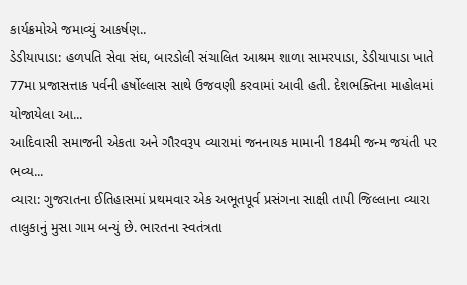કાર્યક્રમોએ જમાવ્યું આકર્ષણ..
ડેડીયાપાડા: હળપતિ સેવા સંઘ, બારડોલી સંચાલિત આશ્રમ શાળા સામરપાડા, ડેડીયાપાડા ખાતે 77મા પ્રજાસત્તાક પર્વની હર્ષોલ્લાસ સાથે ઉજવણી કરવામાં આવી હતી. દેશભક્તિના માહોલમાં યોજાયેલા આ...
આદિવાસી સમાજની એકતા અને ગૌરવરૂપ વ્યારામાં જનનાયક મામાની 184મી જન્મ જયંતી પર ભવ્ય...
વ્યારા: ગુજરાતના ઈતિહાસમાં પ્રથમવાર એક અભૂતપૂર્વ પ્રસંગના સાક્ષી તાપી જિલ્લાના વ્યારા તાલુકાનું મુસા ગામ બન્યું છે. ભારતના સ્વતંત્રતા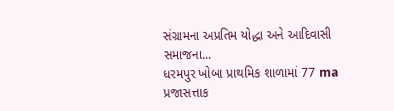સંગ્રામના અપ્રતિમ યોદ્ધા અને આદિવાસી સમાજના...
ધરમપુર ખોબા પ્રાથમિક શાળામાં 77 ma પ્રજાસત્તાક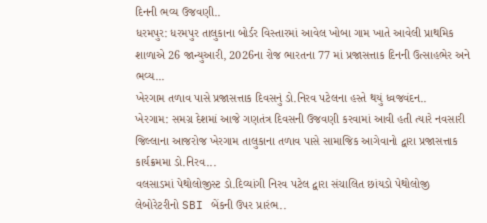દિનની ભવ્ય ઉજવણી..
ધરમપુર: ધરમપુર તાલુકાના બોર્ડર વિસ્તારમાં આવેલ ખોબા ગામ ખાતે આવેલી પ્રાથમિક શાળાએ 26 જાન્યુઆરી, 2026ના રોજ ભારતના 77 માં પ્રજાસત્તાક દિનની ઉત્સાહભેર અને ભવ્ય...
ખેરગામ તળાવ પાસે પ્રજાસત્તાક દિવસનું ડો.નિરવ પટેલના હસ્તે થયું ધ્વજવંદન..
ખેરગામ: સમગ્ર દેશમાં આજે ગણતંત્ર દિવસની ઉજવણી કરવામાં આવી હતી ત્યારે નવસારી જિલ્લાના આજરોજ ખેરગામ તાલુકાના તળાવ પાસે સામાજિક આગેવાનો દ્વારા પ્રજાસત્તાક કાર્યક્રમમા ડો.નિરવ...
વલસાડમાં પેથોલોજીસ્ટ ડો.દિવ્યાંગી નિરવ પટેલ દ્વારા સંચાલિત છાંયડો પેથોલોજી લેબોરેટરીનો SBI બેંકની ઉપર પ્રારંભ..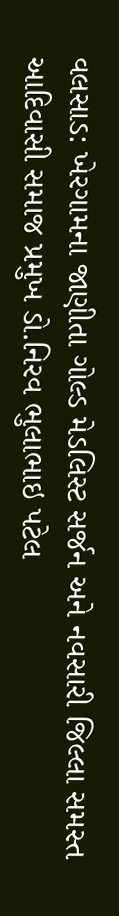વલસાડ: ખેરગામના જાણીતા ગોલ્ડ મેડલિસ્ટ સર્જન અને નવસારી જિલ્લા સમસ્ત આદિવાસી સમાજ પ્રમુખ ડો.નિરવ ભુલાભાઇ પટેલ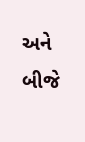અને બીજે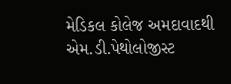મેડિકલ કોલેજ અમદાવાદથી એમ.ડી.પેથોલોજીસ્ટ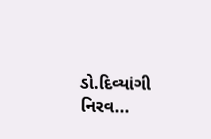ડો.દિવ્યાંગી નિરવ...